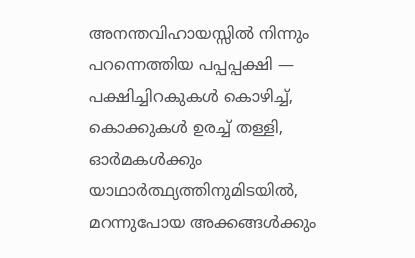അനന്തവിഹായസ്സിൽ നിന്നും
പറന്നെത്തിയ പപ്പപ്പക്ഷി —
പക്ഷിച്ചിറകുകൾ കൊഴിച്ച്,
കൊക്കുകൾ ഉരച്ച് തള്ളി,
ഓർമകൾക്കും
യാഥാർത്ഥ്യത്തിനുമിടയിൽ,
മറന്നുപോയ അക്കങ്ങൾക്കും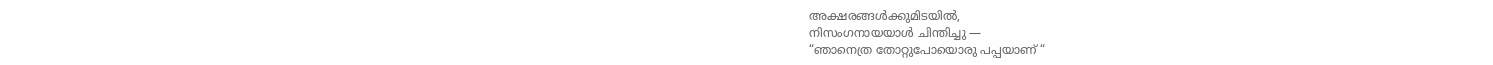അക്ഷരങ്ങൾക്കുമിടയിൽ,
നിസംഗനായയാൾ ചിന്തിച്ചു —
“ഞാനെത്ര തോറ്റുപോയൊരു പപ്പയാണ് “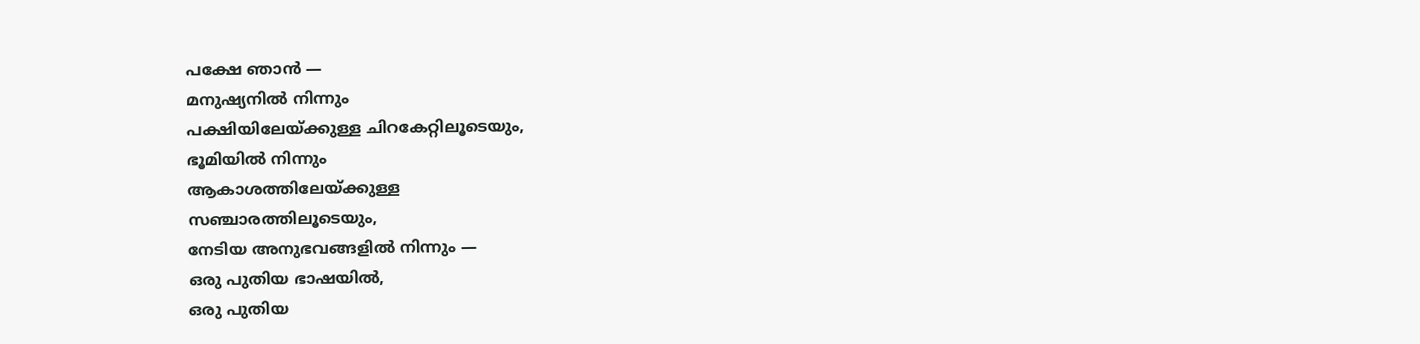പക്ഷേ ഞാൻ —
മനുഷ്യനിൽ നിന്നും
പക്ഷിയിലേയ്ക്കുള്ള ചിറകേറ്റിലൂടെയും,
ഭൂമിയിൽ നിന്നും
ആകാശത്തിലേയ്ക്കുള്ള
സഞ്ചാരത്തിലൂടെയും,
നേടിയ അനുഭവങ്ങളിൽ നിന്നും —
ഒരു പുതിയ ഭാഷയിൽ,
ഒരു പുതിയ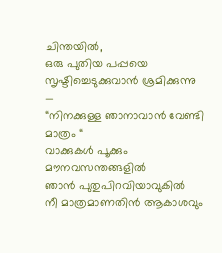ചിന്തയിൽ,
ഒരു പുതിയ പപ്പയെ
സൃഷ്ടിച്ചെടുക്കുവാൻ ശ്രമിക്കുന്നു —
“നിനക്കുള്ള ഞാനാവാൻ വേണ്ടി മാത്രം “
വാക്കുകൾ പൂക്കും
മൗനവസന്തങ്ങളിൽ
ഞാൻ പുതുപിറവിയാവുകിൽ
നീ മാത്രമാണതിൻ ആകാശവും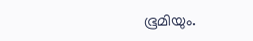ഭൂമിയും.